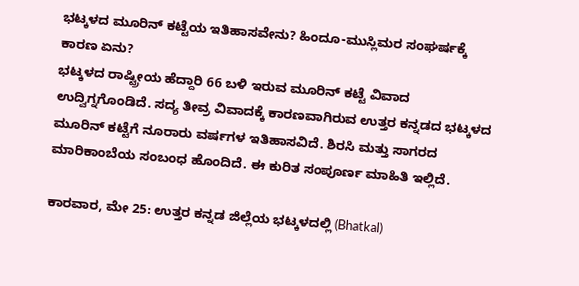ಭಟ್ಕಳದ ಮೂರಿನ್ ಕಟ್ಟೆಯ ಇತಿಹಾಸವೇನು? ಹಿಂದೂ-ಮುಸ್ಲಿಮರ ಸಂಘರ್ಷಕ್ಕೆ ಕಾರಣ ಏನು?
ಭಟ್ಕಳದ ರಾಷ್ಟ್ರೀಯ ಹೆದ್ದಾರಿ 66 ಬಳಿ ಇರುವ ಮೂರಿನ್ ಕಟ್ಟೆ ವಿವಾದ ಉದ್ವಿಗ್ನಗೊಂಡಿದೆ. ಸದ್ಯ ತೀವ್ರ ವಿವಾದಕ್ಕೆ ಕಾರಣವಾಗಿರುವ ಉತ್ತರ ಕನ್ನಡದ ಭಟ್ಕಳದ ಮೂರಿನ್ ಕಟ್ಟೆಗೆ ನೂರಾರು ವರ್ಷಗಳ ಇತಿಹಾಸವಿದೆ. ಶಿರಸಿ ಮತ್ತು ಸಾಗರದ ಮಾರಿಕಾಂಬೆಯ ಸಂಬಂಧ ಹೊಂದಿದೆ. ಈ ಕುರಿತ ಸಂಪೂರ್ಣ ಮಾಹಿತಿ ಇಲ್ಲಿದೆ.

ಕಾರವಾರ, ಮೇ 25: ಉತ್ತರ ಕನ್ನಡ ಜಿಲ್ಲೆಯ ಭಟ್ಕಳದಲ್ಲಿ (Bhatkal)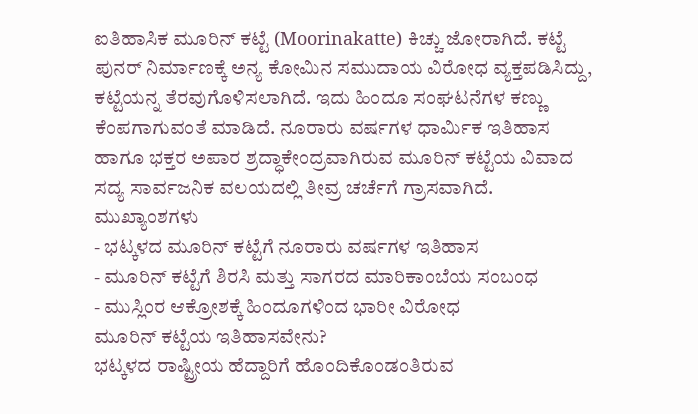ಐತಿಹಾಸಿಕ ಮೂರಿನ್ ಕಟ್ಟೆ (Moorinakatte) ಕಿಚ್ಚು ಜೋರಾಗಿದೆ. ಕಟ್ಟೆ ಪುನರ್ ನಿರ್ಮಾಣಕ್ಕೆ ಅನ್ಯ ಕೋಮಿನ ಸಮುದಾಯ ವಿರೋಧ ವ್ಯಕ್ತಪಡಿಸಿದ್ದು, ಕಟ್ಟೆಯನ್ನ ತೆರವುಗೊಳಿಸಲಾಗಿದೆ. ಇದು ಹಿಂದೂ ಸಂಘಟನೆಗಳ ಕಣ್ಣು ಕೆಂಪಗಾಗುವಂತೆ ಮಾಡಿದೆ. ನೂರಾರು ವರ್ಷಗಳ ಧಾರ್ಮಿಕ ಇತಿಹಾಸ ಹಾಗೂ ಭಕ್ತರ ಅಪಾರ ಶ್ರದ್ಧಾಕೇಂದ್ರವಾಗಿರುವ ಮೂರಿನ್ ಕಟ್ಟೆಯ ವಿವಾದ ಸದ್ಯ ಸಾರ್ವಜನಿಕ ವಲಯದಲ್ಲಿ ತೀವ್ರ ಚರ್ಚೆಗೆ ಗ್ರಾಸವಾಗಿದೆ.
ಮುಖ್ಯಾಂಶಗಳು
- ಭಟ್ಕಳದ ಮೂರಿನ್ ಕಟ್ಟೆಗೆ ನೂರಾರು ವರ್ಷಗಳ ಇತಿಹಾಸ
- ಮೂರಿನ್ ಕಟ್ಟೆಗೆ ಶಿರಸಿ ಮತ್ತು ಸಾಗರದ ಮಾರಿಕಾಂಬೆಯ ಸಂಬಂಧ
- ಮುಸ್ಲಿಂರ ಆಕ್ರೋಶಕ್ಕೆ ಹಿಂದೂಗಳಿಂದ ಭಾರೀ ವಿರೋಧ
ಮೂರಿನ್ ಕಟ್ಟೆಯ ಇತಿಹಾಸವೇನು?
ಭಟ್ಕಳದ ರಾಷ್ಟ್ರೀಯ ಹೆದ್ದಾರಿಗೆ ಹೊಂದಿಕೊಂಡಂತಿರುವ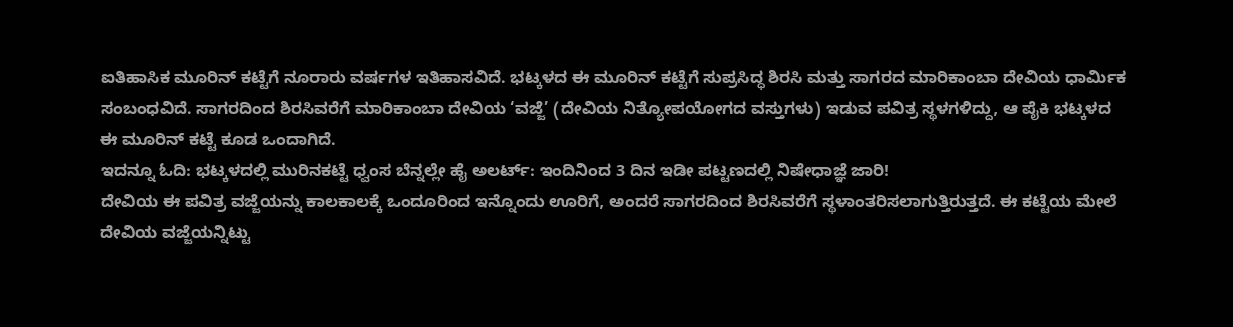ಐತಿಹಾಸಿಕ ಮೂರಿನ್ ಕಟ್ಟೆಗೆ ನೂರಾರು ವರ್ಷಗಳ ಇತಿಹಾಸವಿದೆ. ಭಟ್ಕಳದ ಈ ಮೂರಿನ್ ಕಟ್ಟೆಗೆ ಸುಪ್ರಸಿದ್ಧ ಶಿರಸಿ ಮತ್ತು ಸಾಗರದ ಮಾರಿಕಾಂಬಾ ದೇವಿಯ ಧಾರ್ಮಿಕ ಸಂಬಂಧವಿದೆ. ಸಾಗರದಿಂದ ಶಿರಸಿವರೆಗೆ ಮಾರಿಕಾಂಬಾ ದೇವಿಯ ‘ವಜ್ಜೆ’ (ದೇವಿಯ ನಿತ್ಯೋಪಯೋಗದ ವಸ್ತುಗಳು) ಇಡುವ ಪವಿತ್ರ ಸ್ಥಳಗಳಿದ್ದು, ಆ ಪೈಕಿ ಭಟ್ಕಳದ ಈ ಮೂರಿನ್ ಕಟ್ಟೆ ಕೂಡ ಒಂದಾಗಿದೆ.
ಇದನ್ನೂ ಓದಿ: ಭಟ್ಕಳದಲ್ಲಿ ಮುರಿನಕಟ್ಟೆ ಧ್ವಂಸ ಬೆನ್ನಲ್ಲೇ ಹೈ ಅಲರ್ಟ್: ಇಂದಿನಿಂದ 3 ದಿನ ಇಡೀ ಪಟ್ಟಣದಲ್ಲಿ ನಿಷೇಧಾಜ್ಞೆ ಜಾರಿ!
ದೇವಿಯ ಈ ಪವಿತ್ರ ವಜ್ಜೆಯನ್ನು ಕಾಲಕಾಲಕ್ಕೆ ಒಂದೂರಿಂದ ಇನ್ನೊಂದು ಊರಿಗೆ, ಅಂದರೆ ಸಾಗರದಿಂದ ಶಿರಸಿವರೆಗೆ ಸ್ಥಳಾಂತರಿಸಲಾಗುತ್ತಿರುತ್ತದೆ. ಈ ಕಟ್ಟೆಯ ಮೇಲೆ ದೇವಿಯ ವಜ್ಜೆಯನ್ನಿಟ್ಟು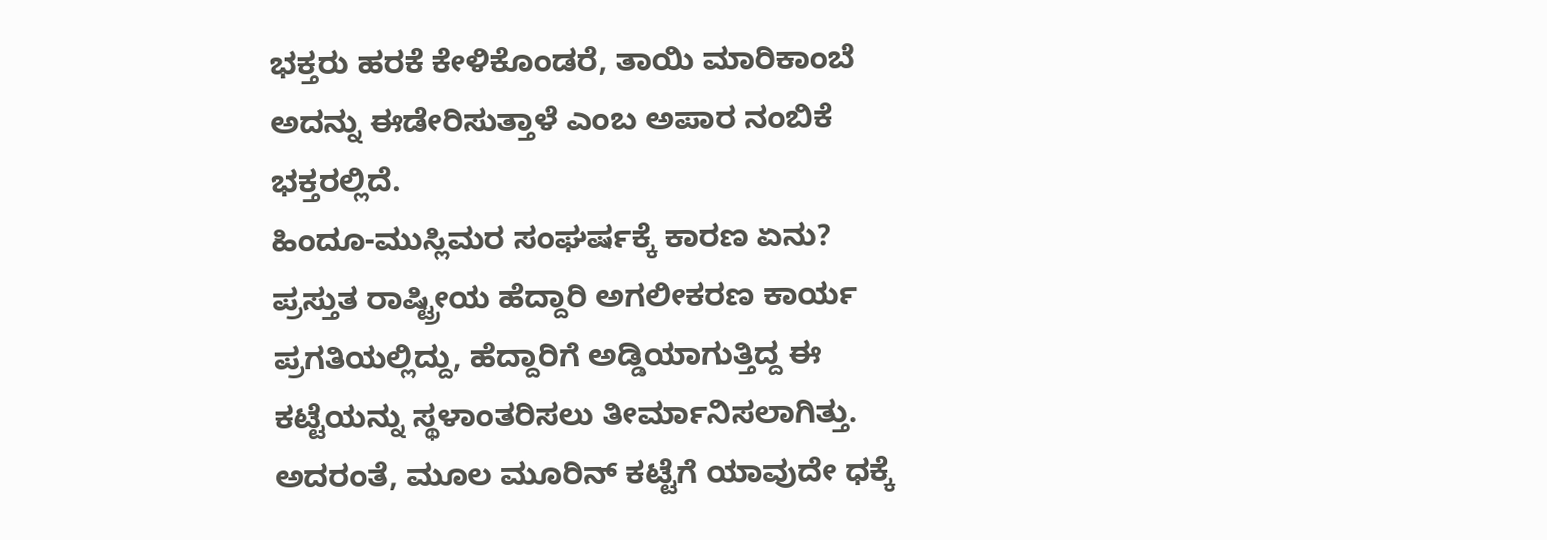ಭಕ್ತರು ಹರಕೆ ಕೇಳಿಕೊಂಡರೆ, ತಾಯಿ ಮಾರಿಕಾಂಬೆ ಅದನ್ನು ಈಡೇರಿಸುತ್ತಾಳೆ ಎಂಬ ಅಪಾರ ನಂಬಿಕೆ ಭಕ್ತರಲ್ಲಿದೆ.
ಹಿಂದೂ-ಮುಸ್ಲಿಮರ ಸಂಘರ್ಷಕ್ಕೆ ಕಾರಣ ಏನು?
ಪ್ರಸ್ತುತ ರಾಷ್ಟ್ರೀಯ ಹೆದ್ದಾರಿ ಅಗಲೀಕರಣ ಕಾರ್ಯ ಪ್ರಗತಿಯಲ್ಲಿದ್ದು, ಹೆದ್ದಾರಿಗೆ ಅಡ್ಡಿಯಾಗುತ್ತಿದ್ದ ಈ ಕಟ್ಟೆಯನ್ನು ಸ್ಥಳಾಂತರಿಸಲು ತೀರ್ಮಾನಿಸಲಾಗಿತ್ತು. ಅದರಂತೆ, ಮೂಲ ಮೂರಿನ್ ಕಟ್ಟೆಗೆ ಯಾವುದೇ ಧಕ್ಕೆ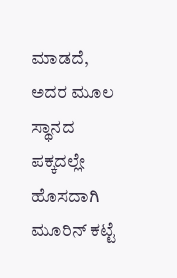ಮಾಡದೆ, ಅದರ ಮೂಲ ಸ್ಥಾನದ ಪಕ್ಕದಲ್ಲೇ ಹೊಸದಾಗಿ ಮೂರಿನ್ ಕಟ್ಟೆ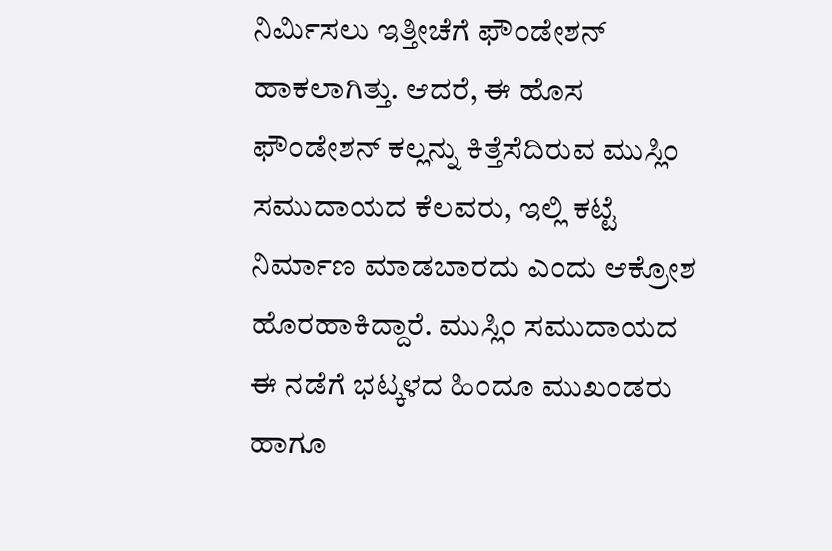ನಿರ್ಮಿಸಲು ಇತ್ತೀಚೆಗೆ ಫೌಂಡೇಶನ್ ಹಾಕಲಾಗಿತ್ತು. ಆದರೆ, ಈ ಹೊಸ ಫೌಂಡೇಶನ್ ಕಲ್ಲನ್ನು ಕಿತ್ತೆಸೆದಿರುವ ಮುಸ್ಲಿಂ ಸಮುದಾಯದ ಕೆಲವರು, ಇಲ್ಲಿ ಕಟ್ಟೆ ನಿರ್ಮಾಣ ಮಾಡಬಾರದು ಎಂದು ಆಕ್ರೋಶ ಹೊರಹಾಕಿದ್ದಾರೆ. ಮುಸ್ಲಿಂ ಸಮುದಾಯದ ಈ ನಡೆಗೆ ಭಟ್ಕಳದ ಹಿಂದೂ ಮುಖಂಡರು ಹಾಗೂ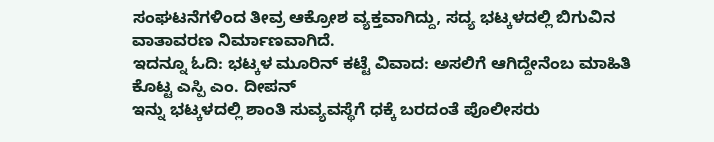ಸಂಘಟನೆಗಳಿಂದ ತೀವ್ರ ಆಕ್ರೋಶ ವ್ಯಕ್ತವಾಗಿದ್ದು, ಸದ್ಯ ಭಟ್ಕಳದಲ್ಲಿ ಬಿಗುವಿನ ವಾತಾವರಣ ನಿರ್ಮಾಣವಾಗಿದೆ.
ಇದನ್ನೂ ಓದಿ: ಭಟ್ಕಳ ಮೂರಿನ್ ಕಟ್ಟೆ ವಿವಾದ: ಅಸಲಿಗೆ ಆಗಿದ್ದೇನೆಂಬ ಮಾಹಿತಿ ಕೊಟ್ಟ ಎಸ್ಪಿ ಎಂ. ದೀಪನ್
ಇನ್ನು ಭಟ್ಕಳದಲ್ಲಿ ಶಾಂತಿ ಸುವ್ಯವಸ್ಥೆಗೆ ಧಕ್ಕೆ ಬರದಂತೆ ಪೊಲೀಸರು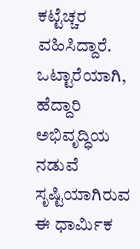ಕಟ್ಟೆಚ್ಚರ ವಹಿಸಿದ್ದಾರೆ. ಒಟ್ಟಾರೆಯಾಗಿ, ಹೆದ್ದಾರಿ ಅಭಿವೃದ್ಧಿಯ ನಡುವೆ ಸೃಷ್ಟಿಯಾಗಿರುವ ಈ ಧಾರ್ಮಿಕ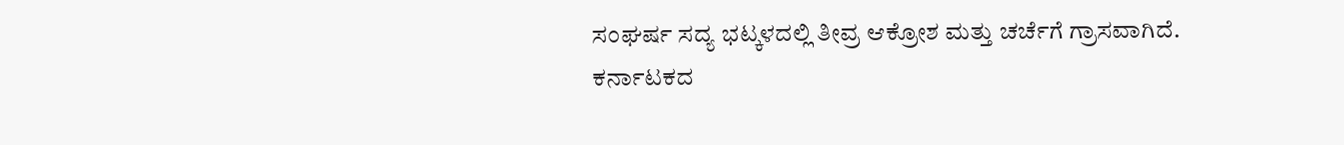ಸಂಘರ್ಷ ಸದ್ಯ ಭಟ್ಕಳದಲ್ಲಿ ತೀವ್ರ ಆಕ್ರೋಶ ಮತ್ತು ಚರ್ಚೆಗೆ ಗ್ರಾಸವಾಗಿದೆ.
ಕರ್ನಾಟಕದ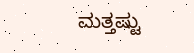ಮತ್ತಷ್ಟು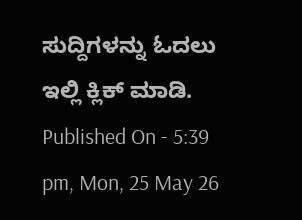ಸುದ್ದಿಗಳನ್ನು ಓದಲು ಇಲ್ಲಿ ಕ್ಲಿಕ್ ಮಾಡಿ.
Published On - 5:39 pm, Mon, 25 May 26